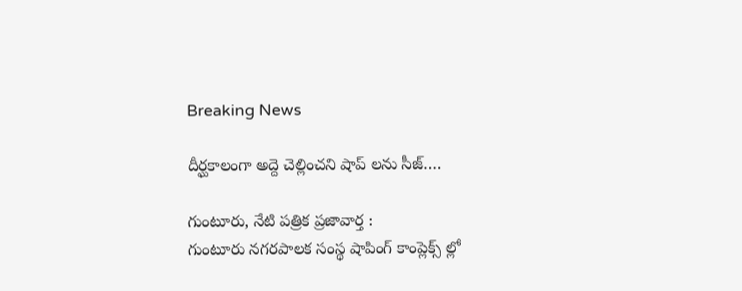Breaking News

దీర్ఘకాలంగా అద్దె చెల్లించని షాప్ లను సీజ్….

గుంటూరు, నేటి పత్రిక ప్రజావార్త :
గుంటూరు నగరపాలక సంస్థ షాపింగ్ కాంప్లెక్స్ ల్లో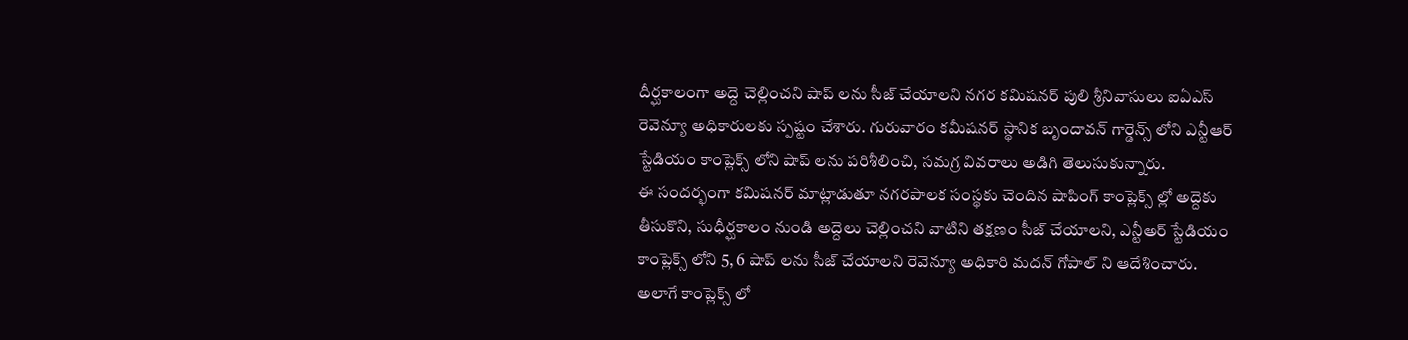దీర్ఘకాలంగా అద్దె చెల్లించని షాప్ లను సీజ్ చేయాలని నగర కమిషనర్ పులి శ్రీనివాసులు ఐఏఎస్  రెవెన్యూ అధికారులకు స్పష్టం చేశారు. గురువారం కమీషనర్ స్థానిక బృందావన్ గార్డెన్స్ లోని ఎన్టీఆర్ స్టేడియం కాంప్లెక్స్ లోని షాప్ లను పరిశీలించి, సమగ్ర వివరాలు అడిగి తెలుసుకున్నారు.
ఈ సందర్భంగా కమిషనర్ మాట్లాడుతూ నగరపాలక సంస్థకు చెందిన షాపింగ్ కాంప్లెక్స్ ల్లో అద్దెకు తీసుకొని, సుధీర్ఘకాలం నుండి అద్దెలు చెల్లించని వాటిని తక్షణం సీజ్ చేయాలని, ఎన్టీఅర్ స్టేడియం కాంప్లెక్స్ లోని 5, 6 షాప్ లను సీజ్ చేయాలని రెవెన్యూ అధికారి మదన్ గోపాల్ ని ఆదేశించారు. అలాగే కాంప్లెక్స్ లో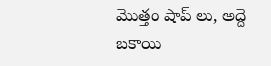మొత్తం షాప్ లు, అద్దె బకాయి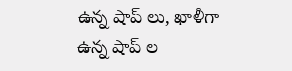ఉన్న షాప్ లు, ఖాళీగా ఉన్న షాప్ ల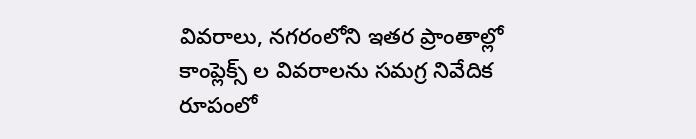వివరాలు, నగరంలోని ఇతర ప్రాంతాల్లో కాంప్లెక్స్ ల వివరాలను సమగ్ర నివేదిక రూపంలో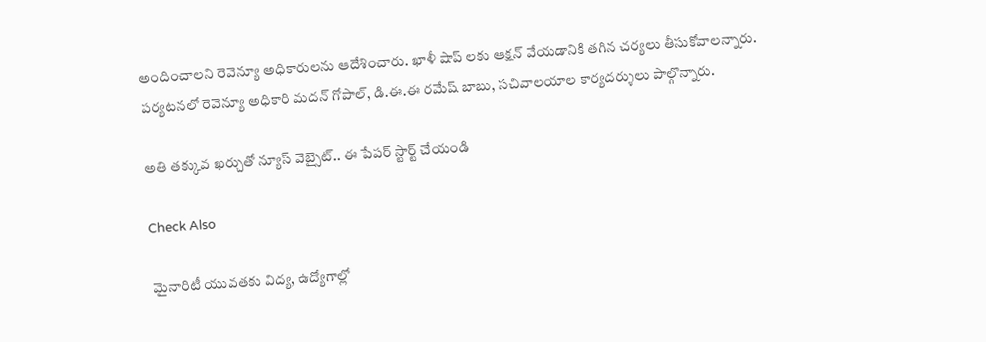అందించాలని రెవెన్యూ అధికారులను ఆదేశించారు. ఖాళీ షాప్ లకు ఆక్షన్ వేయడానికి తగిన చర్యలు తీసుకోవాలన్నారు.
పర్యటనలో రెవెన్యూ అధికారి మదన్ గోపాల్, డి.ఈ.ఈ రమేష్ బాబు, సచివాలయాల కార్యదర్శులు పాల్గొన్నారు.

అతి తక్కువ ఖర్చుతో న్యూస్ వెబ్సైట్.. ఈ పేపర్ స్టార్ట్ చేయండి

Check Also

మైనారిటీ యువతకు విద్య, ఉద్యోగాల్లో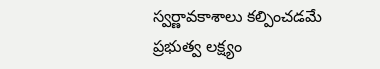స్వర్ణావకాశాలు కల్పించడమే ప్రభుత్వ లక్ష్యం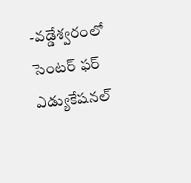-వడ్డేశ్వరంలో సెంటర్ ఫర్ ఎడ్యుకేషనల్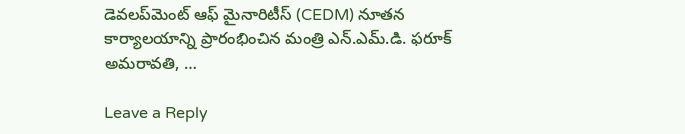డెవలప్‌మెంట్ ఆఫ్ మైనారిటీస్ (CEDM) నూతన కార్యాలయాన్ని ప్రారంభించిన మంత్రి ఎన్.ఎమ్.డి. ఫరూక్ అమరావతి, …

Leave a Reply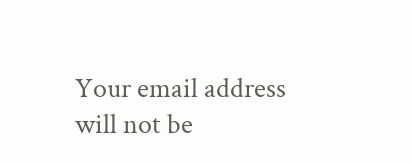Your email address will not be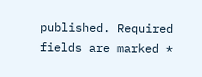published. Required fields are marked *